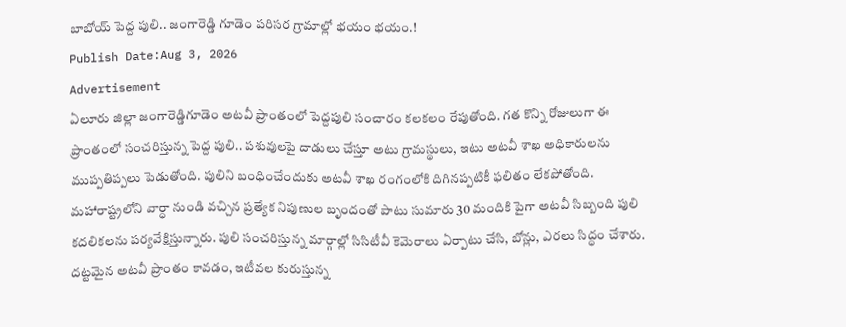బాబోయ్ పెద్ద పులి.. జంగారెడ్డి గూడెం పరిసర గ్రామాల్లో భయం భయం.!
Publish Date:Aug 3, 2026
Advertisement
ఏలూరు జిల్లా జంగారెడ్డిగూడెం అటవీ ప్రాంతంలో పెద్దపులి సంచారం కలకలం రేపుతోంది. గత కొన్ని రోజులుగా ఈ ప్రాంతంలో సంచరిస్తున్న పెద్ద పులి.. పశువులపై దాడులు చేస్తూ అటు గ్రామస్థులు, ఇటు అటవీ శాఖ అధికారులను ముప్పతిప్పలు పెడుతోంది. పులిని బంధించేందుకు అటవీ శాఖ రంగంలోకి దిగినప్పటికీ ఫలితం లేకపోతోంది. మహారాష్ట్రలోని వార్ధా నుండి వచ్చిన ప్రత్యేక నిపుణుల బృందంతో పాటు సుమారు 30 మందికి పైగా అటవీ సిబ్బంది పులి కదలికలను పర్యవేక్షిస్తున్నారు. పులి సంచరిస్తున్న మార్గాల్లో సిసిటీవీ కెమెరాలు ఏర్పాటు చేసి, బోన్లు, ఎరలు సిద్ధం చేశారు. దట్టమైన అటవీ ప్రాంతం కావడం, ఇటీవల కురుస్తున్న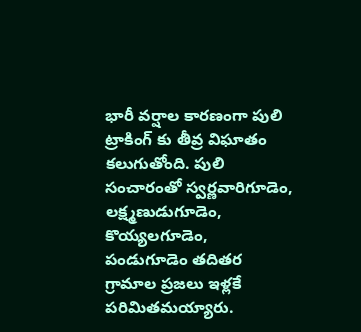భారీ వర్షాల కారణంగా పులి ట్రాకింగ్ కు తీవ్ర విఘాతం కలుగుతోంది. పులి సంచారంతో స్వర్ణవారిగూడెం, లక్ష్మణుడుగూడెం, కొయ్యలగూడెం, పండుగూడెం తదితర గ్రామాల ప్రజలు ఇళ్లకే పరిమితమయ్యారు.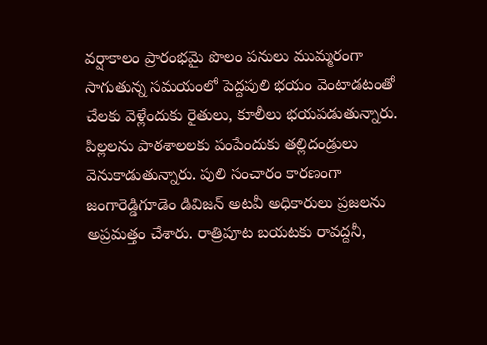వర్షాకాలం ప్రారంభమై పొలం పనులు ముమ్మరంగా సాగుతున్న సమయంలో పెద్దపులి భయం వెంటాడటంతో చేలకు వెళ్లేందుకు రైతులు, కూలీలు భయపడుతున్నారు. పిల్లలను పాఠశాలలకు పంపేందుకు తల్లిదండ్రులు వెనుకాడుతున్నారు. పులి సంచారం కారణంగా జంగారెడ్డిగూడెం డివిజన్ అటవీ అధికారులు ప్రజలను అప్రమత్తం చేశారు. రాత్రిపూట బయటకు రావద్దనీ,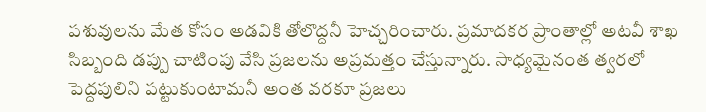పశువులను మేత కోసం అడవికి తోలొద్దనీ హెచ్చరించారు. ప్రమాదకర ప్రాంతాల్లో అటవీ శాఖ సిబ్బంది డప్పు చాటింపు వేసి ప్రజలను అప్రమత్తం చేస్తున్నారు. సాధ్యమైనంత త్వరలో పెద్దపులిని పట్టుకుంటామనీ అంత వరకూ ప్రజలు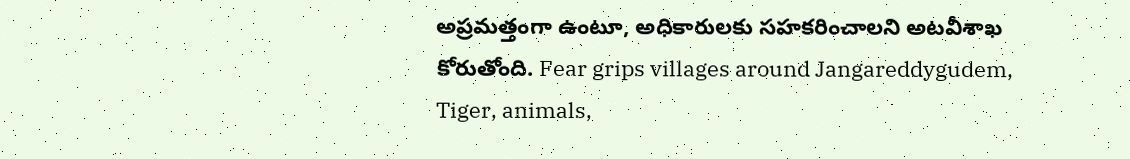అప్రమత్తంగా ఉంటూ, అధికారులకు సహకరించాలని అటవీశాఖ కోరుతోంది. Fear grips villages around Jangareddygudem, Tiger, animals,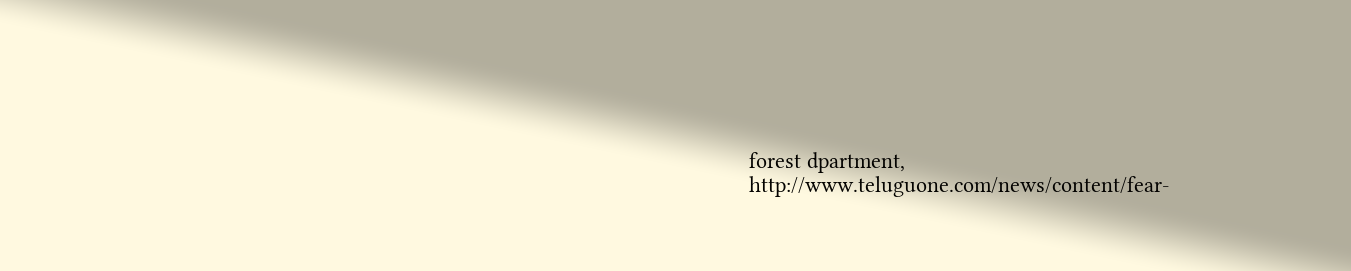forest dpartment,
http://www.teluguone.com/news/content/fear-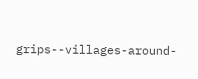grips--villages-around-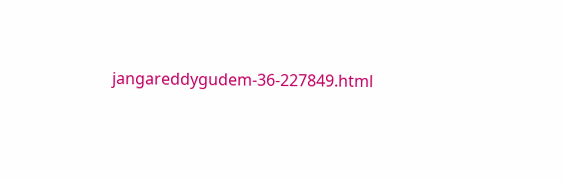jangareddygudem-36-227849.html